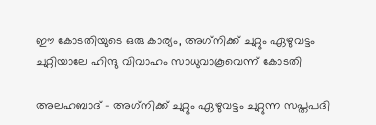ഈ കോടതിയുടെ ഒരു കാര്യം, അഗ്‌നിക്ക് ചുറ്റും ഏഴുവട്ടം ചുറ്റിയാലേ ഹിന്ദു വിവാഹം സാധുവാകൂവെന്ന് കോടതി

അലഹബാദ് - അഗ്‌നിക്ക് ചുറ്റും ഏഴുവട്ടം ചുറ്റുന്ന സപ്തപദി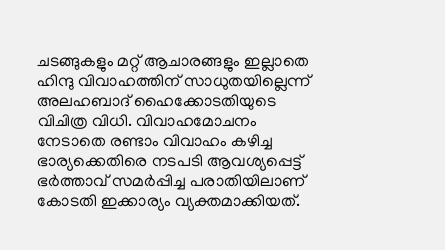ചടങ്ങുകളും മറ്റ് ആചാരങ്ങളും ഇല്ലാതെ ഹിന്ദു വിവാഹത്തിന് സാധുതയില്ലെന്ന് അലഹബാദ് ഹൈക്കോടതിയുടെ വിചിത്ര വിധി. വിവാഹമോചനം നേടാതെ രണ്ടാം വിവാഹം കഴിച്ച ഭാര്യക്കെതിരെ നടപടി ആവശ്യപ്പെട്ട് ഭര്‍ത്താവ് സമര്‍പ്പിച്ച പരാതിയിലാണ് കോടതി ഇക്കാര്യം വ്യക്തമാക്കിയത്.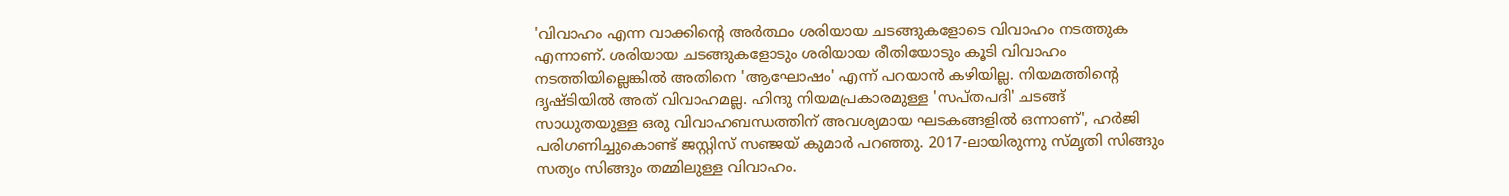'വിവാഹം എന്ന വാക്കിന്റെ അര്‍ത്ഥം ശരിയായ ചടങ്ങുകളോടെ വിവാഹം നടത്തുക എന്നാണ്. ശരിയായ ചടങ്ങുകളോടും ശരിയായ രീതിയോടും കൂടി വിവാഹം നടത്തിയില്ലെങ്കില്‍ അതിനെ 'ആഘോഷം' എന്ന് പറയാന്‍ കഴിയില്ല. നിയമത്തിന്റെ ദൃഷ്ടിയില്‍ അത് വിവാഹമല്ല. ഹിന്ദു നിയമപ്രകാരമുള്ള 'സപ്തപദി' ചടങ്ങ് സാധുതയുള്ള ഒരു വിവാഹബന്ധത്തിന് അവശ്യമായ ഘടകങ്ങളില്‍ ഒന്നാണ്', ഹര്‍ജി പരിഗണിച്ചുകൊണ്ട് ജസ്റ്റിസ് സഞ്ജയ് കുമാര്‍ പറഞ്ഞു. 2017-ലായിരുന്നു സ്മൃതി സിങ്ങും സത്യം സിങ്ങും തമ്മിലുള്ള വിവാഹം.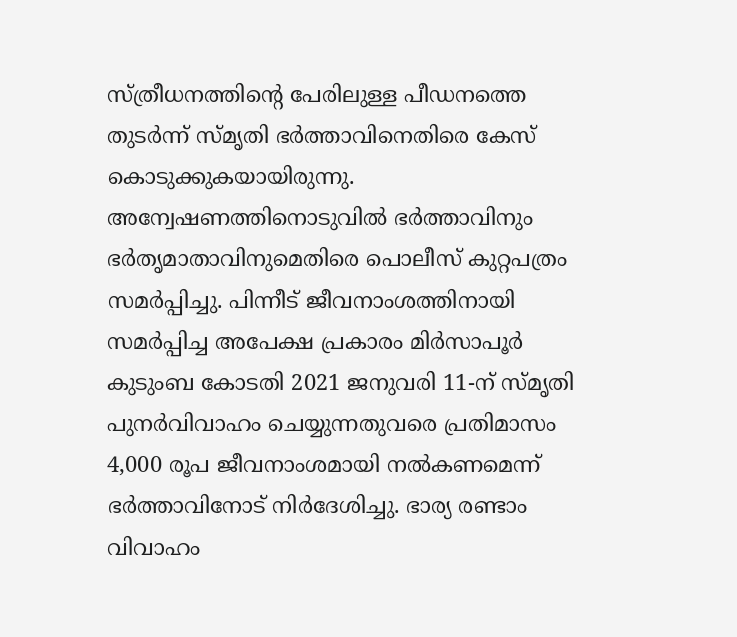സ്ത്രീധനത്തിന്റെ പേരിലുള്ള പീഡനത്തെ തുടര്‍ന്ന് സ്മൃതി ഭര്‍ത്താവിനെതിരെ കേസ് കൊടുക്കുകയായിരുന്നു. അന്വേഷണത്തിനൊടുവില്‍ ഭര്‍ത്താവിനും ഭര്‍തൃമാതാവിനുമെതിരെ പൊലീസ് കുറ്റപത്രം സമര്‍പ്പിച്ചു. പിന്നീട് ജീവനാംശത്തിനായി സമര്‍പ്പിച്ച അപേക്ഷ പ്രകാരം മിര്‍സാപൂര്‍ കുടുംബ കോടതി 2021 ജനുവരി 11-ന് സ്മൃതി പുനര്‍വിവാഹം ചെയ്യുന്നതുവരെ പ്രതിമാസം 4,000 രൂപ ജീവനാംശമായി നല്‍കണമെന്ന് ഭര്‍ത്താവിനോട് നിര്‍ദേശിച്ചു. ഭാര്യ രണ്ടാം വിവാഹം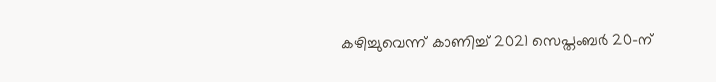കഴിച്ചുവെന്ന് കാണിച്ച് 2021 സെപ്തംബര്‍ 20-ന്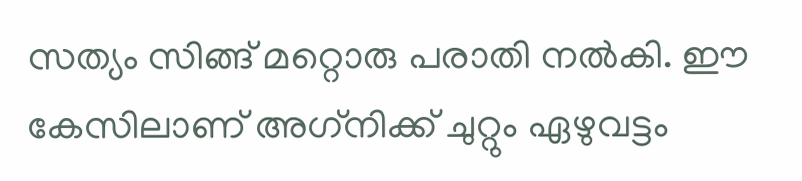സത്യം സിങ്ങ് മറ്റൊരു പരാതി നല്‍കി. ഈ കേസിലാണ് അഗ്‌നിക്ക് ചുറ്റും ഏഴുവട്ടം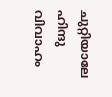ചുറ്റിയാലേ ഹിന്ദു വിവാഹം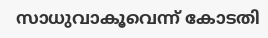സാധുവാകൂവെന്ന് കോടതി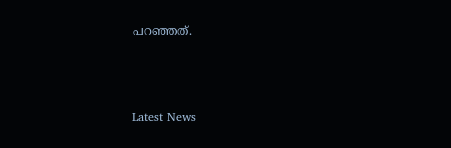പറഞ്ഞത്.



Latest News